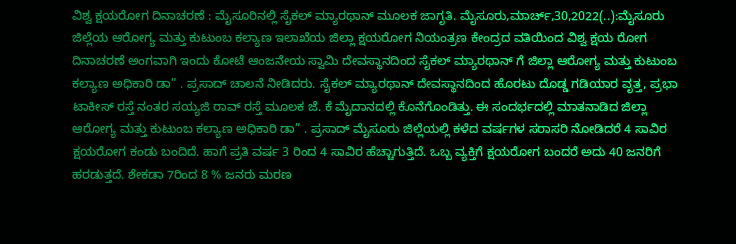ವಿಶ್ವ ಕ್ಷಯರೋಗ ದಿನಾಚರಣೆ : ಮೈಸೂರಿನಲ್ಲಿ ಸೈಕಲ್ ಮ್ಯಾರಥಾನ್ ಮೂಲಕ ಜಾಗೃತಿ. ಮೈಸೂರು,ಮಾರ್ಚ್,30,2022(..):ಮೈಸೂರು ಜಿಲ್ಲೆಯ ಆರೋಗ್ಯ ಮತ್ತು ಕುಟುಂಬ ಕಲ್ಯಾಣ ಇಲಾಖೆಯ ಜಿಲ್ಲಾ ಕ್ಷಯರೋಗ ನಿಯಂತ್ರಣ ಕೇಂದ್ರದ ವತಿಯಿಂದ ವಿಶ್ವ ಕ್ಷಯ ರೋಗ ದಿನಾಚರಣೆ ಅಂಗವಾಗಿ ಇಂದು ಕೋಟೆ ಆಂಜನೇಯ ಸ್ವಾಮಿ ದೇವಸ್ಥಾನದಿಂದ ಸೈಕಲ್ ಮ್ಯಾರಥಾನ್ ಗೆ ಜಿಲ್ಲಾ ಆರೋಗ್ಯ ಮತ್ತು ಕುಟುಂಬ ಕಲ್ಯಾಣ ಅಧಿಕಾರಿ ಡಾ” . ಪ್ರಸಾದ್ ಚಾಲನೆ ನೀಡಿದರು. ಸೈಕಲ್ ಮ್ಯಾರಥಾನ್ ದೇವಸ್ಥಾನದಿಂದ ಹೊರಟು ದೊಡ್ಡ ಗಡಿಯಾರ ವೃತ್ತ, ಪ್ರಭಾ ಟಾಕೀಸ್ ರಸ್ತೆ ನಂತರ ಸಯ್ಯಜಿ ರಾವ್ ರಸ್ತೆ ಮೂಲಕ ಜೆ. ಕೆ ಮೈದಾನದಲ್ಲಿ ಕೊನೆಗೊಂಡಿತ್ತು. ಈ ಸಂದರ್ಭದಲ್ಲಿ ಮಾತನಾಡಿದ ಜಿಲ್ಲಾ ಆರೋಗ್ಯ ಮತ್ತು ಕುಟುಂಬ ಕಲ್ಯಾಣ ಅಧಿಕಾರಿ ಡಾ” . ಪ್ರಸಾದ್ ಮೈಸೂರು ಜಿಲ್ಲೆಯಲ್ಲಿ ಕಳೆದ ವರ್ಷಗಳ ಸರಾಸರಿ ನೋಡಿದರೆ 4 ಸಾವಿರ ಕ್ಷಯರೋಗ ಕಂಡು ಬಂದಿದೆ. ಹಾಗೆ ಪ್ರತಿ ವರ್ಷ 3 ರಿಂದ 4 ಸಾವಿರ ಹೆಚ್ಚಾಗುತ್ತಿದೆ. ಒಬ್ಬ ವ್ಯಕ್ತಿಗೆ ಕ್ಷಯರೋಗ ಬಂದರೆ ಅದು 40 ಜನರಿಗೆ ಹರಡುತ್ತದೆ. ಶೇಕಡಾ 7ರಿಂದ 8 % ಜನರು ಮರಣ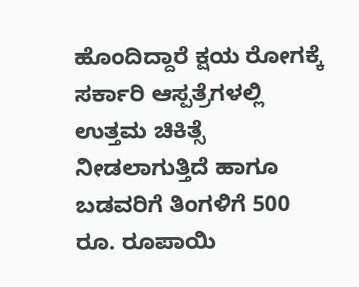ಹೊಂದಿದ್ದಾರೆ ಕ್ಷಯ ರೋಗಕ್ಕೆ ಸರ್ಕಾರಿ ಆಸ್ಪತ್ರೆಗಳಲ್ಲಿ ಉತ್ತಮ ಚಿಕಿತ್ಸೆ ನೀಡಲಾಗುತ್ತಿದೆ ಹಾಗೂ ಬಡವರಿಗೆ ತಿಂಗಳಿಗೆ 500 ರೂ. ರೂಪಾಯಿ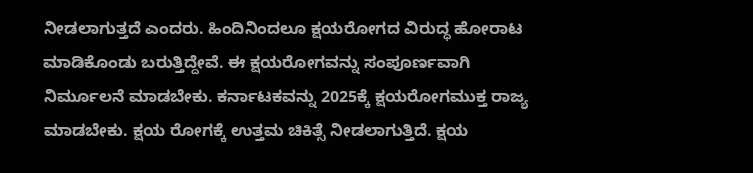ನೀಡಲಾಗುತ್ತದೆ ಎಂದರು. ಹಿಂದಿನಿಂದಲೂ ಕ್ಷಯರೋಗದ ವಿರುದ್ಧ ಹೋರಾಟ ಮಾಡಿಕೊಂಡು ಬರುತ್ತಿದ್ದೇವೆ. ಈ ಕ್ಷಯರೋಗವನ್ನು ಸಂಪೂರ್ಣವಾಗಿ ನಿರ್ಮೂಲನೆ ಮಾಡಬೇಕು. ಕರ್ನಾಟಕವನ್ನು 2025ಕ್ಕೆ ಕ್ಷಯರೋಗಮುಕ್ತ ರಾಜ್ಯ ಮಾಡಬೇಕು. ಕ್ಷಯ ರೋಗಕ್ಕೆ ಉತ್ತಮ ಚಿಕಿತ್ಸೆ ನೀಡಲಾಗುತ್ತಿದೆ. ಕ್ಷಯ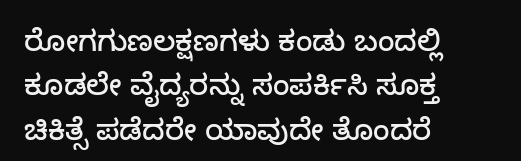ರೋಗಗುಣಲಕ್ಷಣಗಳು ಕಂಡು ಬಂದಲ್ಲಿ ಕೂಡಲೇ ವೈದ್ಯರನ್ನು ಸಂಪರ್ಕಿಸಿ ಸೂಕ್ತ ಚಿಕಿತ್ಸೆ ಪಡೆದರೇ ಯಾವುದೇ ತೊಂದರೆ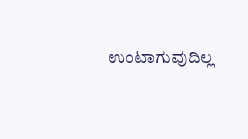ಉಂಟಾಗುವುದಿಲ್ಲ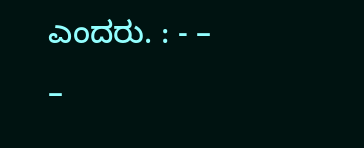ಎಂದರು. : - – –